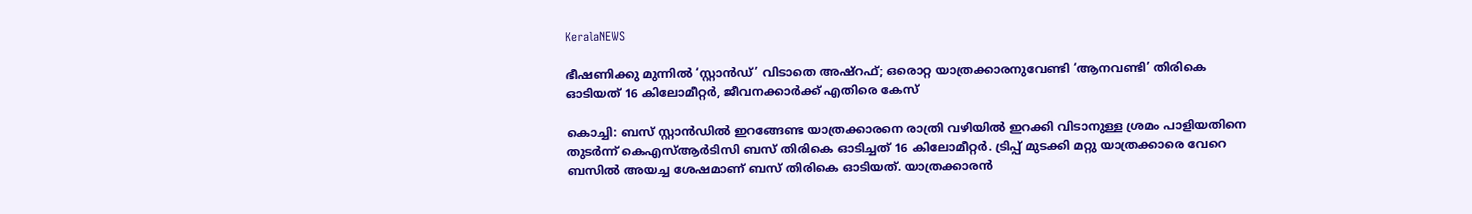KeralaNEWS

ഭീഷണിക്കു മുന്നില്‍ ‘സ്റ്റാന്‍ഡ്’ വിടാതെ അഷ്‌റഫ്; ഒരൊറ്റ യാത്രക്കാരനുവേണ്ടി ‘ആനവണ്ടി’ തിരികെ ഓടിയത് 16 കിലോമീറ്റര്‍, ജീവനക്കാര്‍ക്ക് എതിരെ കേസ്

കൊച്ചി: ബസ് സ്റ്റാന്‍ഡില്‍ ഇറങ്ങേണ്ട യാത്രക്കാരനെ രാത്രി വഴിയില്‍ ഇറക്കി വിടാനുള്ള ശ്രമം പാളിയതിനെ തുടര്‍ന്ന് കെഎസ്ആര്‍ടിസി ബസ് തിരികെ ഓടിച്ചത് 16 കിലോമീറ്റര്‍. ട്രിപ്പ് മുടക്കി മറ്റു യാത്രക്കാരെ വേറെ ബസില്‍ അയച്ച ശേഷമാണ് ബസ് തിരികെ ഓടിയത്. യാത്രക്കാരന്‍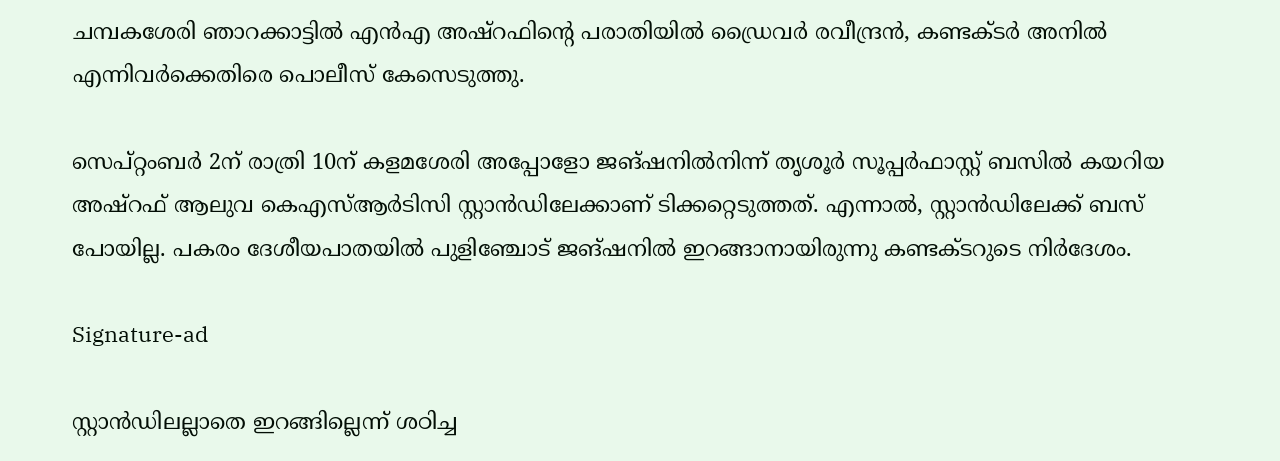ചമ്പകശേരി ഞാറക്കാട്ടില്‍ എന്‍എ അഷ്റഫിന്റെ പരാതിയില്‍ ഡ്രൈവര്‍ രവീന്ദ്രന്‍, കണ്ടക്ടര്‍ അനില്‍ എന്നിവര്‍ക്കെതിരെ പൊലീസ് കേസെടുത്തു.

സെപ്റ്റംബര്‍ 2ന് രാത്രി 10ന് കളമശേരി അപ്പോളോ ജങ്ഷനില്‍നിന്ന് തൃശൂര്‍ സൂപ്പര്‍ഫാസ്റ്റ് ബസില്‍ കയറിയ അഷ്റഫ് ആലുവ കെഎസ്ആര്‍ടിസി സ്റ്റാന്‍ഡിലേക്കാണ് ടിക്കറ്റെടുത്തത്. എന്നാല്‍, സ്റ്റാന്‍ഡിലേക്ക് ബസ് പോയില്ല. പകരം ദേശീയപാതയില്‍ പുളിഞ്ചോട് ജങ്ഷനില്‍ ഇറങ്ങാനായിരുന്നു കണ്ടക്ടറുടെ നിര്‍ദേശം.

Signature-ad

സ്റ്റാന്‍ഡിലല്ലാതെ ഇറങ്ങില്ലെന്ന് ശഠിച്ച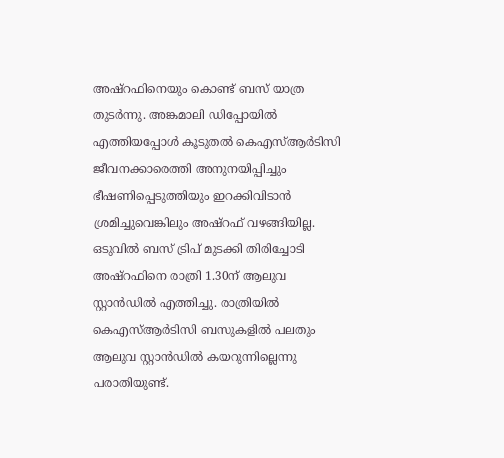അഷ്റഫിനെയും കൊണ്ട് ബസ് യാത്ര തുടര്‍ന്നു. അങ്കമാലി ഡിപ്പോയില്‍ എത്തിയപ്പോള്‍ കൂടുതല്‍ കെഎസ്ആര്‍ടിസി ജീവനക്കാരെത്തി അനുനയിപ്പിച്ചും ഭീഷണിപ്പെടുത്തിയും ഇറക്കിവിടാന്‍ ശ്രമിച്ചുവെങ്കിലും അഷ്റഫ് വഴങ്ങിയില്ല. ഒടുവില്‍ ബസ് ട്രിപ് മുടക്കി തിരിച്ചോടി അഷ്റഫിനെ രാത്രി 1.30ന് ആലുവ സ്റ്റാന്‍ഡില്‍ എത്തിച്ചു. രാത്രിയില്‍ കെഎസ്ആര്‍ടിസി ബസുകളില്‍ പലതും ആലുവ സ്റ്റാന്‍ഡില്‍ കയറുന്നില്ലെന്നു പരാതിയുണ്ട്.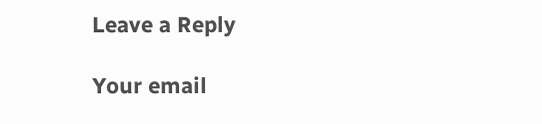Leave a Reply

Your email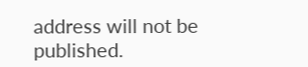address will not be published.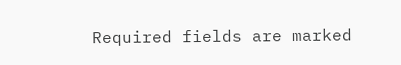Required fields are marked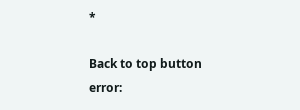*

Back to top button
error: